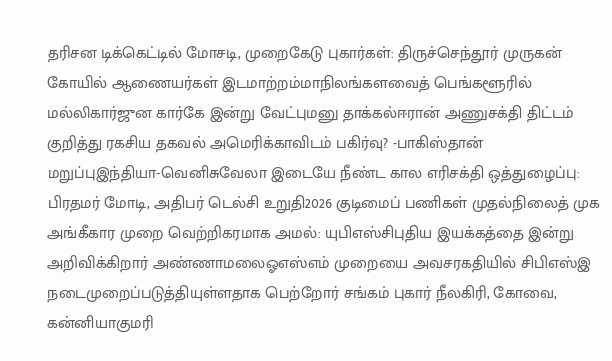தரிசன டிக்கெட்டில் மோசடி, முறைகேடு புகார்கள்: திருச்செந்தூர் முருகன் கோயில் ஆணையர்கள் இடமாற்றம்மாநிலங்களவைத் பெங்களூரில் மல்லிகார்ஜுன கார்கே இன்று வேட்புமனு தாக்கல்ஈரான் அணுசக்தி திட்டம் குறித்து ரகசிய தகவல் அமெரிக்காவிடம் பகிர்வு? -பாகிஸ்தான் மறுப்புஇந்தியா-வெனிசுவேலா இடையே நீண்ட கால எரிசக்தி ஒத்துழைப்பு: பிரதமர் மோடி, அதிபர் டெல்சி உறுதி2026 குடிமைப் பணிகள் முதல்நிலைத் முக அங்கீகார முறை வெற்றிகரமாக அமல்: யுபிஎஸ்சிபுதிய இயக்கத்தை இன்று அறிவிக்கிறார் அண்ணாமலைஓஎஸ்எம் முறையை அவசரகதியில் சிபிஎஸ்இ நடைமுறைப்படுத்தியுள்ளதாக பெற்றோர் சங்கம் புகார் நீலகிரி, கோவை, கன்னியாகுமரி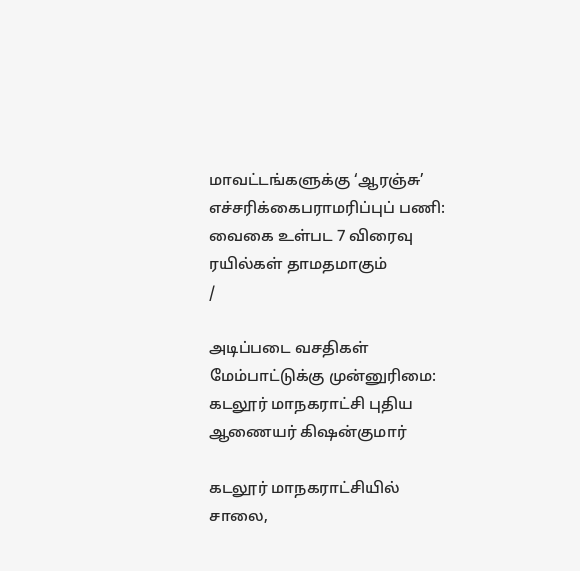மாவட்டங்களுக்கு ‘ஆரஞ்சு’ எச்சரிக்கைபராமரிப்புப் பணி: வைகை உள்பட 7 விரைவு ரயில்கள் தாமதமாகும்
/

அடிப்படை வசதிகள் மேம்பாட்டுக்கு முன்னுரிமை: கடலூர் மாநகராட்சி புதிய ஆணையர் கிஷன்குமார்

கடலூர் மாநகராட்சியில் சாலை,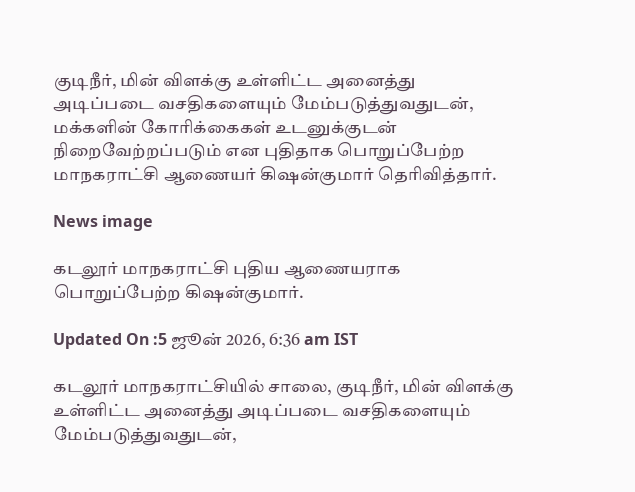குடிநீர், மின் விளக்கு உள்ளிட்ட அனைத்து அடிப்படை வசதிகளையும் மேம்படுத்துவதுடன், மக்களின் கோரிக்கைகள் உடனுக்குடன் நிறைவேற்றப்படும் என புதிதாக பொறுப்பேற்ற மாநகராட்சி ஆணையர் கிஷன்குமார் தெரிவித்தார்.

News image

கடலூர் மாநகராட்சி புதிய ஆணையராக பொறுப்பேற்ற கிஷன்குமார்.

Updated On :5 ஜூன் 2026, 6:36 am IST

கடலூர் மாநகராட்சியில் சாலை, குடிநீர், மின் விளக்கு உள்ளிட்ட அனைத்து அடிப்படை வசதிகளையும் மேம்படுத்துவதுடன்,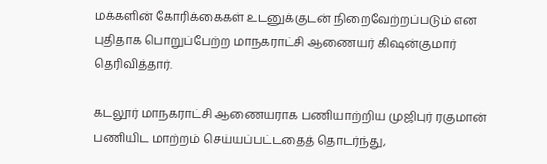மக்களின் கோரிக்கைகள் உடனுக்குடன் நிறைவேற்றப்படும் என புதிதாக பொறுப்பேற்ற மாநகராட்சி ஆணையர் கிஷன்குமார் தெரிவித்தார்.

கடலூர் மாநகராட்சி ஆணையராக பணியாற்றிய முஜிபுர் ரகுமான் பணியிட மாற்றம் செய்யப்பட்டதைத் தொடர்ந்து,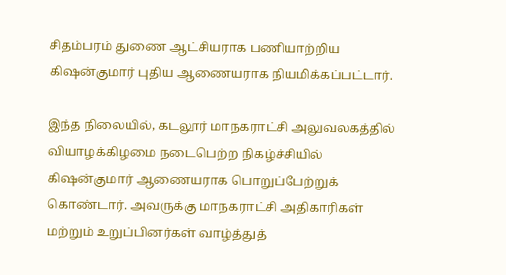சிதம்பரம் துணை ஆட்சியராக பணியாற்றிய கிஷன்குமார் புதிய ஆணையராக நியமிக்கப்பட்டார்.

இந்த நிலையில், கடலூர் மாநகராட்சி அலுவலகத்தில் வியாழக்கிழமை நடைபெற்ற நிகழ்ச்சியில் கிஷன்குமார் ஆணையராக பொறுப்பேற்றுக் கொண்டார். அவருக்கு மாநகராட்சி அதிகாரிகள் மற்றும் உறுப்பினர்கள் வாழ்த்துத்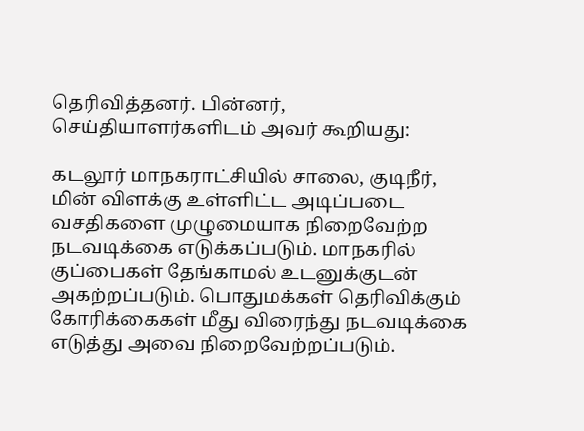தெரிவித்தனர். பின்னர், செய்தியாளர்களிடம் அவர் கூறியது:

கடலூர் மாநகராட்சியில் சாலை, குடிநீர், மின் விளக்கு உள்ளிட்ட அடிப்படை வசதிகளை முழுமையாக நிறைவேற்ற நடவடிக்கை எடுக்கப்படும். மாநகரில் குப்பைகள் தேங்காமல் உடனுக்குடன் அகற்றப்படும். பொதுமக்கள் தெரிவிக்கும் கோரிக்கைகள் மீது விரைந்து நடவடிக்கை எடுத்து அவை நிறைவேற்றப்படும்.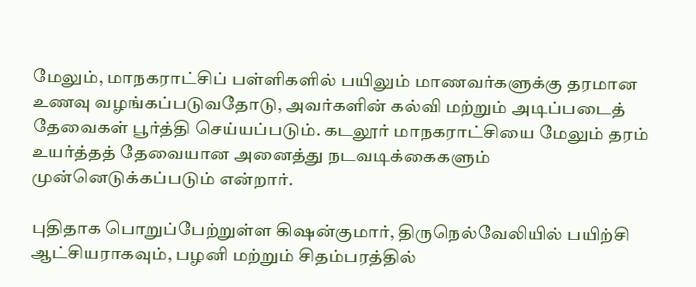மேலும், மாநகராட்சிப் பள்ளிகளில் பயிலும் மாணவர்களுக்கு தரமான உணவு வழங்கப்படுவதோடு, அவர்களின் கல்வி மற்றும் அடிப்படைத் தேவைகள் பூர்த்தி செய்யப்படும். கடலூர் மாநகராட்சியை மேலும் தரம் உயர்த்தத் தேவையான அனைத்து நடவடிக்கைகளும் முன்னெடுக்கப்படும் என்றார்.

புதிதாக பொறுப்பேற்றுள்ள கிஷன்குமார், திருநெல்வேலியில் பயிற்சி ஆட்சியராகவும், பழனி மற்றும் சிதம்பரத்தில்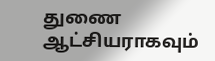துணை ஆட்சியராகவும்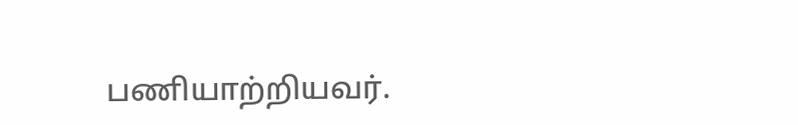பணியாற்றியவர்.